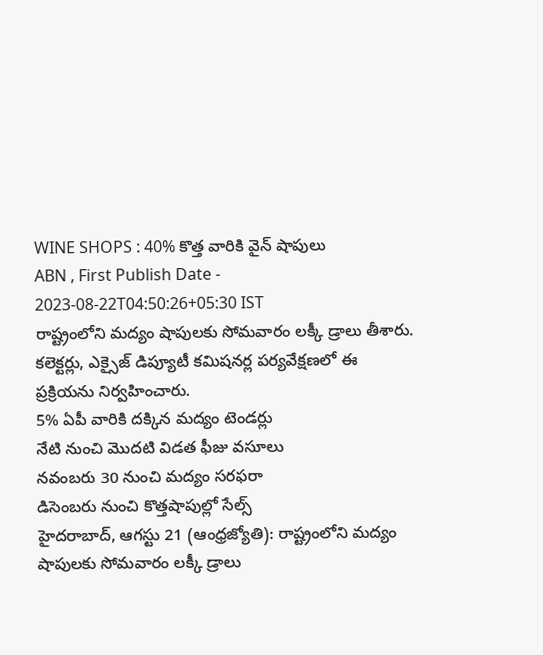WINE SHOPS : 40% కొత్త వారికి వైన్ షాపులు
ABN , First Publish Date - 2023-08-22T04:50:26+05:30 IST
రాష్ట్రంలోని మద్యం షాపులకు సోమవారం లక్కీ డ్రాలు తీశారు. కలెక్టర్లు, ఎక్సైజ్ డిప్యూటీ కమిషనర్ల పర్యవేక్షణలో ఈ ప్రక్రియను నిర్వహించారు.
5% ఏపీ వారికి దక్కిన మద్యం టెండర్లు
నేటి నుంచి మొదటి విడత ఫీజు వసూలు
నవంబరు 30 నుంచి మద్యం సరఫరా
డిసెంబరు నుంచి కొత్తషాపుల్లో సేల్స్
హైదరాబాద్, ఆగస్టు 21 (ఆంధ్రజ్యోతి): రాష్ట్రంలోని మద్యం షాపులకు సోమవారం లక్కీ డ్రాలు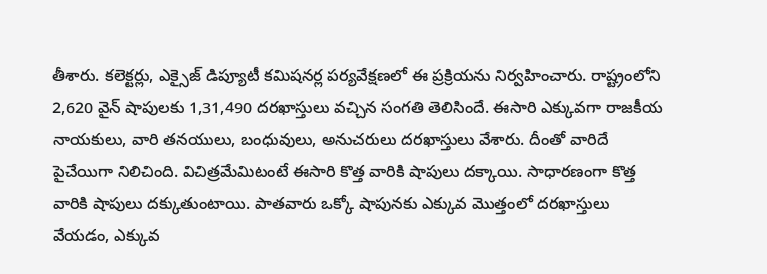తీశారు. కలెక్టర్లు, ఎక్సైజ్ డిప్యూటీ కమిషనర్ల పర్యవేక్షణలో ఈ ప్రక్రియను నిర్వహించారు. రాష్ట్రంలోని 2,620 వైన్ షాపులకు 1,31,490 దరఖాస్తులు వచ్చిన సంగతి తెలిసిందే. ఈసారి ఎక్కువగా రాజకీయ నాయకులు, వారి తనయులు, బంధువులు, అనుచరులు దరఖాస్తులు వేశారు. దీంతో వారిదే పైచేయిగా నిలిచింది. విచిత్రమేమిటంటే ఈసారి కొత్త వారికి షాపులు దక్కాయి. సాధారణంగా కొత్త వారికి షాపులు దక్కుతుంటాయి. పాతవారు ఒక్కో షాపునకు ఎక్కువ మొత్తంలో దరఖాస్తులు వేయడం, ఎక్కువ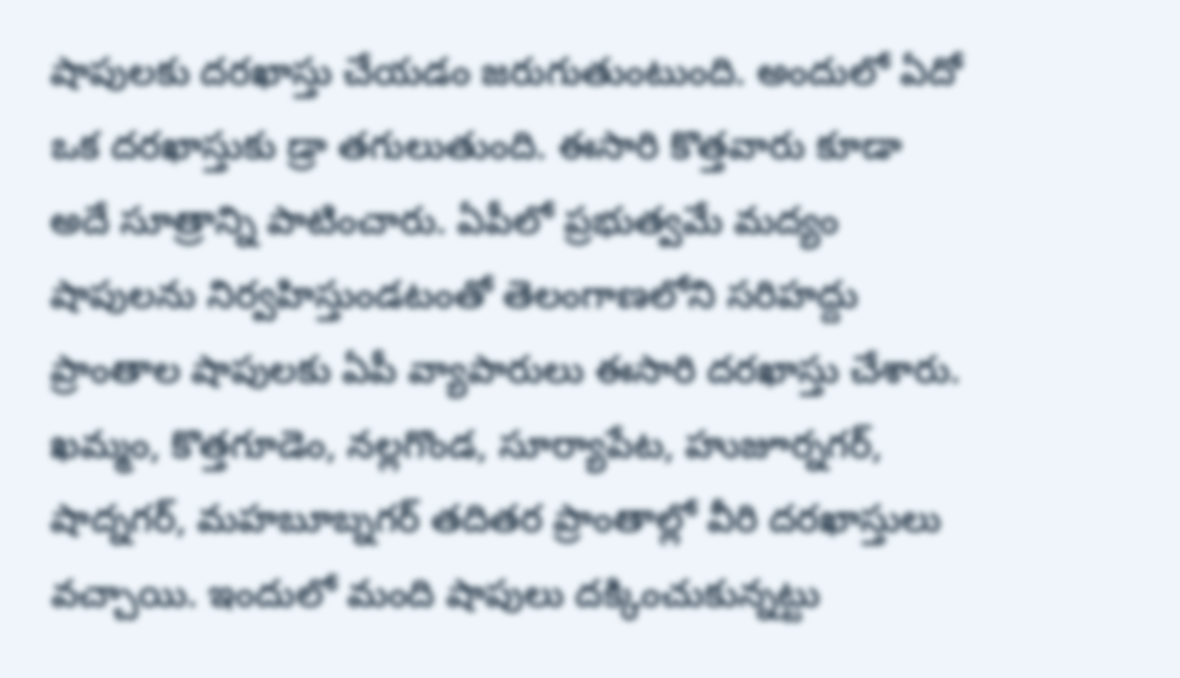షాపులకు దరఖాస్తు చేయడం జరుగుతుంటుంది. అందులో ఏదో ఒక దరఖాస్తుకు డ్రా తగులుతుంది. ఈసారి కొత్తవారు కూడా అదే సూత్రాన్ని పాటించారు. ఏపీలో ప్రభుత్వమే మద్యం షాపులను నిర్వహిస్తుండటంతో తెలంగాణలోని సరిహద్దు ప్రాంతాల షాపులకు ఏపీ వ్యాపారులు ఈసారి దరఖాస్తు చేశారు. ఖమ్మం, కొత్తగూడెం, నల్లగొండ, సూర్యాపేట, హుజూర్నగర్, షాద్నగర్, మహబూబ్నగర్ తదితర ప్రాంతాల్లో వీరి దరఖాస్తులు వచ్చాయి. ఇందులో మంది షాపులు దక్కించుకున్నట్టు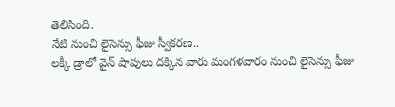తెలిసింది.
నేటి నుంచి లైసెన్సు ఫీజు స్వీకరణ..
లక్కీ డ్రాలో వైన్ షాపులు దక్కిన వారు మంగళవారం నుంచి లైసెన్సు ఫీజు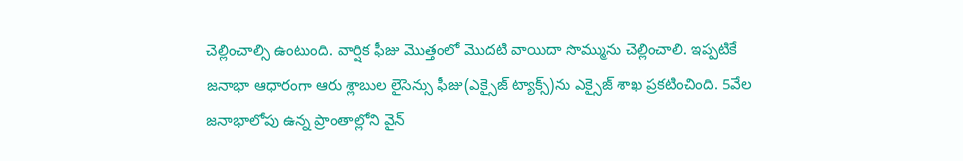చెల్లించాల్సి ఉంటుంది. వార్షిక ఫీజు మొత్తంలో మొదటి వాయిదా సొమ్మును చెల్లించాలి. ఇప్పటికే జనాభా ఆధారంగా ఆరు శ్లాబుల లైసెన్సు ఫీజు(ఎక్సైజ్ ట్యాక్స్)ను ఎక్సైజ్ శాఖ ప్రకటించింది. 5వేల జనాభాలోపు ఉన్న ప్రాంతాల్లోని వైన్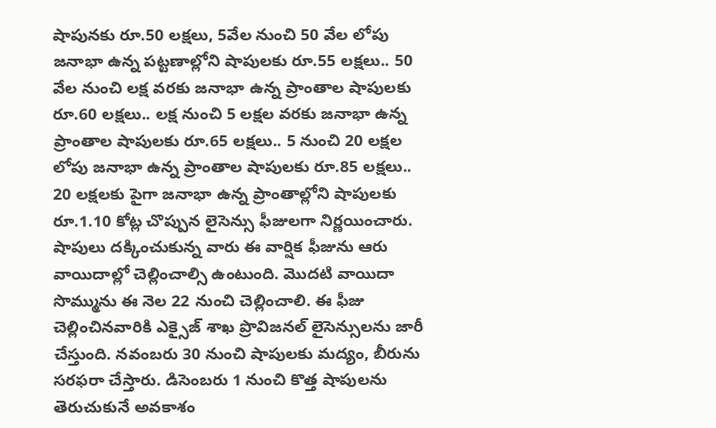షాపునకు రూ.50 లక్షలు, 5వేల నుంచి 50 వేల లోపు జనాభా ఉన్న పట్టణాల్లోని షాపులకు రూ.55 లక్షలు.. 50 వేల నుంచి లక్ష వరకు జనాభా ఉన్న ప్రాంతాల షాపులకు రూ.60 లక్షలు.. లక్ష నుంచి 5 లక్షల వరకు జనాభా ఉన్న ప్రాంతాల షాపులకు రూ.65 లక్షలు.. 5 నుంచి 20 లక్షల లోపు జనాభా ఉన్న ప్రాంతాల షాపులకు రూ.85 లక్షలు.. 20 లక్షలకు పైగా జనాభా ఉన్న ప్రాంతాల్లోని షాపులకు రూ.1.10 కోట్ల చొప్పున లైసెన్సు ఫీజులగా నిర్ణయించారు. షాపులు దక్కించుకున్న వారు ఈ వార్షిక ఫీజును ఆరు వాయిదాల్లో చెల్లించాల్సి ఉంటుంది. మొదటి వాయిదా సొమ్మును ఈ నెల 22 నుంచి చెల్లించాలి. ఈ ఫీజు చెల్లించినవారికి ఎక్సైజ్ శాఖ ప్రొవిజనల్ లైసెన్సులను జారీ చేస్తుంది. నవంబరు 30 నుంచి షాపులకు మద్యం, బీరును సరఫరా చేస్తారు. డిసెంబరు 1 నుంచి కొత్త షాపులను తెరుచుకునే అవకాశం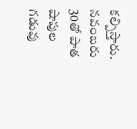కల్పిస్తారు. నవంబరు 30తో పాత షాపుల గడువు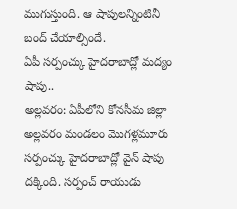ముగుస్తుంది. ఆ షాపులన్నింటినీ బంద్ చేయాల్సిందే.
ఏపీ సర్పంచ్కు హైదరాబాద్లో మద్యం షాపు..
అల్లవరం: ఏపీలోని కోనసీమ జిల్లా అల్లవరం మండలం మొగళ్లమూరు సర్పంచ్కు హైదరాబాద్లో వైన్ షాపు దక్కింది. సర్పంచ్ రాయుడు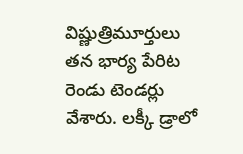విష్ణుత్రిమూర్తులు తన భార్య పేరిట రెండు టెండర్లు వేశారు. లక్కీ డ్రాలో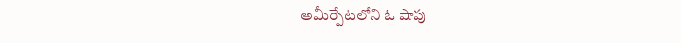అమీర్పేటలోని ఓ షాపు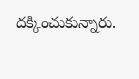దక్కించుకున్నారు.